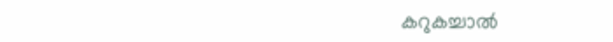കറുകച്ചാൽ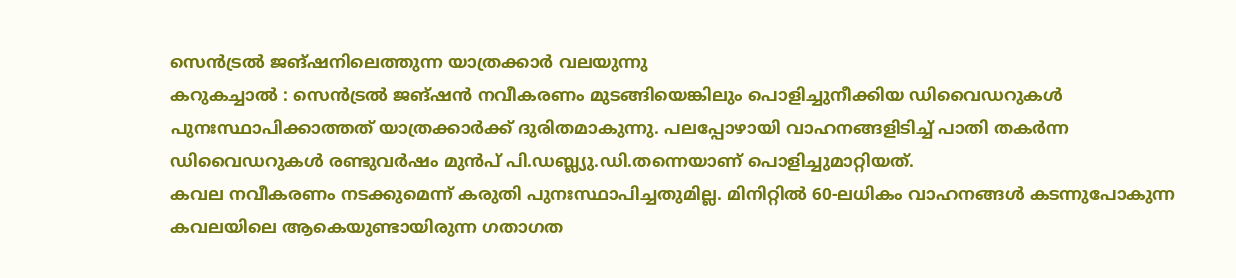സെൻട്രൽ ജങ്ഷനിലെത്തുന്ന യാത്രക്കാർ വലയുന്നു
കറുകച്ചാൽ : സെൻട്രൽ ജങ്ഷൻ നവീകരണം മുടങ്ങിയെങ്കിലും പൊളിച്ചുനീക്കിയ ഡിവൈഡറുകൾ പുനഃസ്ഥാപിക്കാത്തത് യാത്രക്കാർക്ക് ദുരിതമാകുന്നു. പലപ്പോഴായി വാഹനങ്ങളിടിച്ച് പാതി തകർന്ന ഡിവൈഡറുകൾ രണ്ടുവർഷം മുൻപ് പി.ഡബ്ല്യു.ഡി.തന്നെയാണ് പൊളിച്ചുമാറ്റിയത്.
കവല നവീകരണം നടക്കുമെന്ന് കരുതി പുനഃസ്ഥാപിച്ചതുമില്ല. മിനിറ്റിൽ 60-ലധികം വാഹനങ്ങൾ കടന്നുപോകുന്ന കവലയിലെ ആകെയുണ്ടായിരുന്ന ഗതാഗത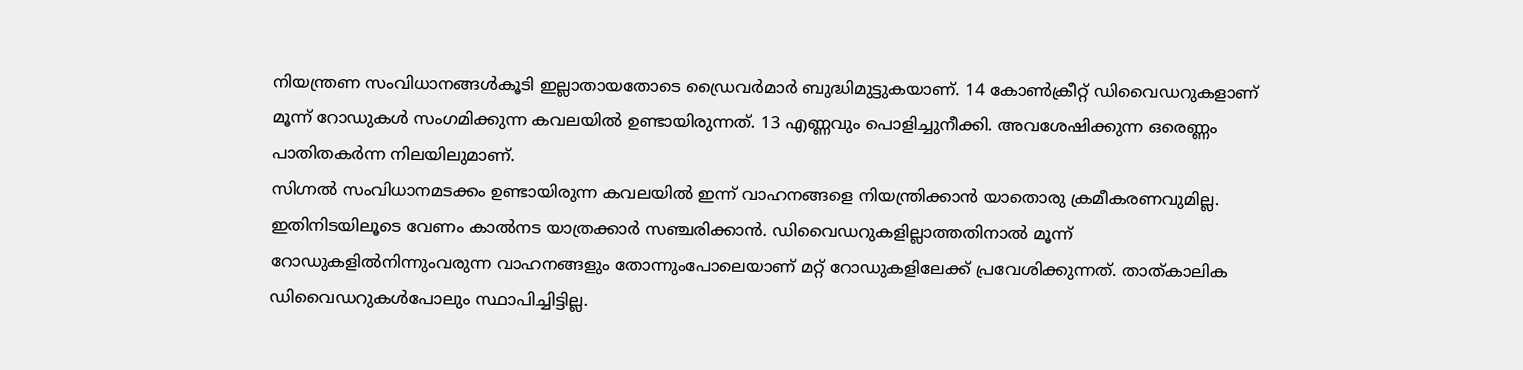നിയന്ത്രണ സംവിധാനങ്ങൾകൂടി ഇല്ലാതായതോടെ ഡ്രൈവർമാർ ബുദ്ധിമുട്ടുകയാണ്. 14 കോൺക്രീറ്റ് ഡിവൈഡറുകളാണ് മൂന്ന് റോഡുകൾ സംഗമിക്കുന്ന കവലയിൽ ഉണ്ടായിരുന്നത്. 13 എണ്ണവും പൊളിച്ചുനീക്കി. അവശേഷിക്കുന്ന ഒരെണ്ണം പാതിതകർന്ന നിലയിലുമാണ്.
സിഗ്നൽ സംവിധാനമടക്കം ഉണ്ടായിരുന്ന കവലയിൽ ഇന്ന് വാഹനങ്ങളെ നിയന്ത്രിക്കാൻ യാതൊരു ക്രമീകരണവുമില്ല. ഇതിനിടയിലൂടെ വേണം കാൽനട യാത്രക്കാർ സഞ്ചരിക്കാൻ. ഡിവൈഡറുകളില്ലാത്തതിനാൽ മൂന്ന് റോഡുകളിൽനിന്നുംവരുന്ന വാഹനങ്ങളും തോന്നുംപോലെയാണ് മറ്റ് റോഡുകളിലേക്ക് പ്രവേശിക്കുന്നത്. താത്കാലിക ഡിവൈഡറുകൾപോലും സ്ഥാപിച്ചിട്ടില്ല.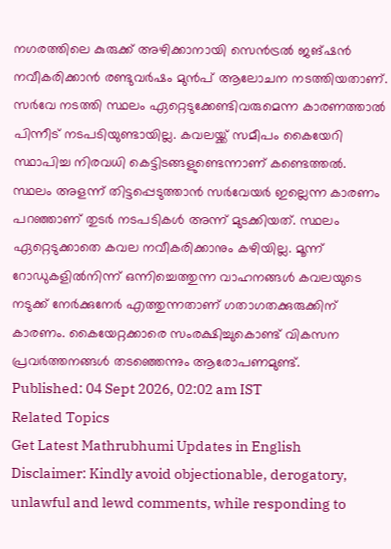നഗരത്തിലെ കുരുക്ക് അഴിക്കാനായി സെൻട്രൽ ജങ്ഷൻ നവീകരിക്കാൻ രണ്ടുവർഷം മുൻപ് ആലോചന നടത്തിയതാണ്. സർവേ നടത്തി സ്ഥലം ഏറ്റെടുക്കേണ്ടിവരുമെന്ന കാരണത്താൽ പിന്നീട് നടപടിയുണ്ടായില്ല. കവലയ്ക്ക് സമീപം കൈയേറി സ്ഥാപിച്ച നിരവധി കെട്ടിടങ്ങളുണ്ടെന്നാണ് കണ്ടെത്തൽ. സ്ഥലം അളന്ന് തിട്ടപ്പെടുത്താൻ സർവേയർ ഇല്ലെന്ന കാരണം പറഞ്ഞാണ് തുടർ നടപടികൾ അന്ന് മുടക്കിയത്. സ്ഥലം ഏറ്റെടുക്കാതെ കവല നവീകരിക്കാനും കഴിയില്ല. മൂന്ന് റോഡുകളിൽനിന്ന് ഒന്നിച്ചെത്തുന്ന വാഹനങ്ങൾ കവലയുടെ നടുക്ക് നേർക്കുനേർ എത്തുന്നതാണ് ഗതാഗതക്കുരുക്കിന് കാരണം. കൈയേറ്റക്കാരെ സംരക്ഷിച്ചുകൊണ്ട് വികസന പ്രവർത്തനങ്ങൾ തടഞ്ഞെന്നും ആരോപണമുണ്ട്.
Published: 04 Sept 2026, 02:02 am IST
Related Topics
Get Latest Mathrubhumi Updates in English
Disclaimer: Kindly avoid objectionable, derogatory, unlawful and lewd comments, while responding to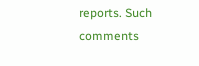reports. Such comments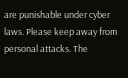are punishable under cyber laws. Please keep away from personal attacks. The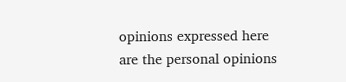opinions expressed here are the personal opinions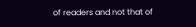of readers and not that of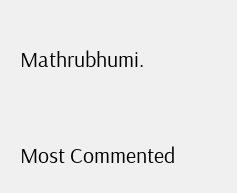Mathrubhumi.



Most Commented